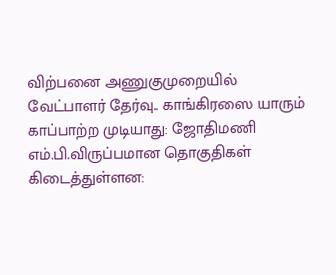விற்பனை அணுகுமுறையில் வேட்பாளர் தேர்வு.. காங்கிரஸை யாரும் காப்பாற்ற முடியாது: ஜோதிமணி எம்.பி.விருப்பமான தொகுதிகள் கிடைத்துள்ளன: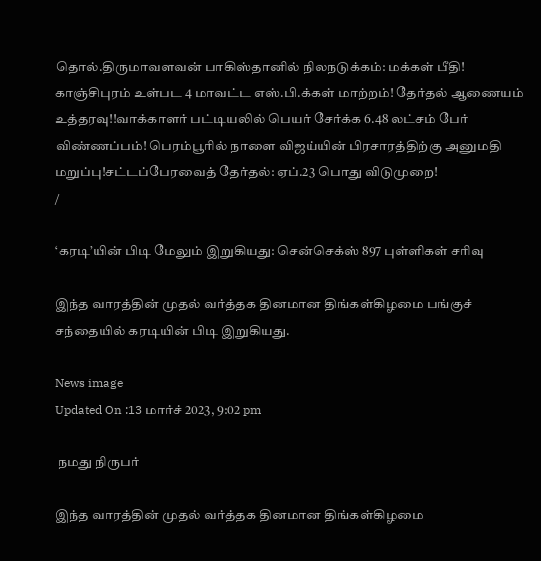தொல்.திருமாவளவன் பாகிஸ்தானில் நிலநடுக்கம்: மக்கள் பீதி! காஞ்சிபுரம் உள்பட 4 மாவட்ட எஸ்.பி.க்கள் மாற்றம்! தேர்தல் ஆணையம் உத்தரவு!!வாக்காளர் பட்டியலில் பெயர் சேர்க்க 6.48 லட்சம் பேர் விண்ணப்பம்! பெரம்பூரில் நாளை விஜய்யின் பிரசாரத்திற்கு அனுமதி மறுப்பு!சட்டப்பேரவைத் தேர்தல்: ஏப்.23 பொது விடுமுறை!
/

‘கரடி’யின் பிடி மேலும் இறுகியது: சென்செக்ஸ் 897 புள்ளிகள் சரிவு

இந்த வாரத்தின் முதல் வர்த்தக தினமான திங்கள்கிழமை பங்குச் சந்தையில் கரடியின் பிடி இறுகியது.

News image
Updated On :13 மார்ச் 2023, 9:02 pm

 நமது நிருபர்

இந்த வாரத்தின் முதல் வர்த்தக தினமான திங்கள்கிழமை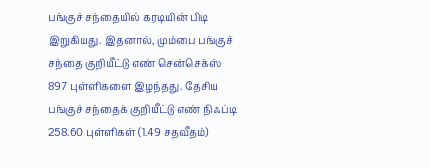பங்குச் சந்தையில் கரடியின் பிடி இறுகியது. இதனால், மும்பை பங்குச் சந்தை குறியீட்டு எண் சென்செக்ஸ் 897 புள்ளிகளை இழந்தது. தேசிய பங்குச் சந்தைக் குறியீட்டு எண் நிஃப்டி 258.60 புள்ளிகள் (1.49 சதவீதம்)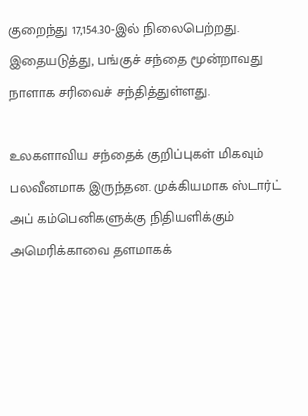குறைந்து 17,154.30-இல் நிலைபெற்றது. இதையடுத்து, பங்குச் சந்தை மூன்றாவது நாளாக சரிவைச் சந்தித்துள்ளது.

உலகளாவிய சந்தைக் குறிப்புகள் மிகவும் பலவீனமாக இருந்தன. முக்கியமாக ஸ்டார்ட் அப் கம்பெனிகளுக்கு நிதியளிக்கும் அமெரிக்காவை தளமாகக்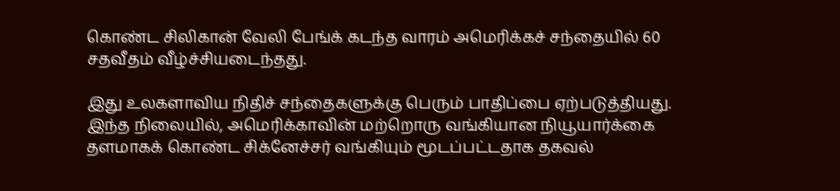கொண்ட சிலிகான் வேலி பேங்க் கடந்த வாரம் அமெரிக்கச் சந்தையில் 60 சதவீதம் வீழ்ச்சியடைந்தது.

இது உலகளாவிய நிதிச் சந்தைகளுக்கு பெரும் பாதிப்பை ஏற்படுத்தியது. இந்த நிலையில், அமெரிக்காவின் மற்றொரு வங்கியான நியூயார்க்கை தளமாகக் கொண்ட சிக்னேச்சர் வங்கியும் மூடப்பட்டதாக தகவல்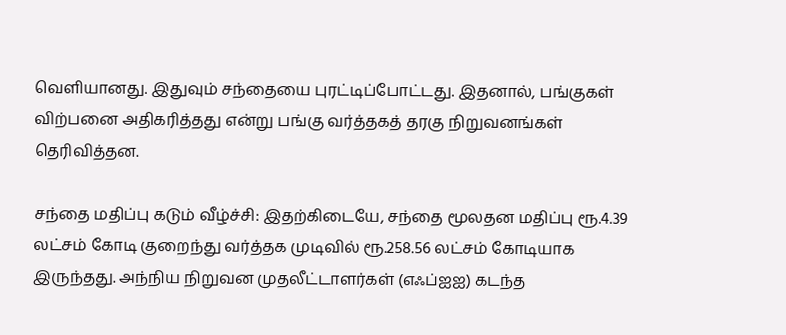வெளியானது. இதுவும் சந்தையை புரட்டிப்போட்டது. இதனால், பங்குகள் விற்பனை அதிகரித்தது என்று பங்கு வர்த்தகத் தரகு நிறுவனங்கள் தெரிவித்தன.

சந்தை மதிப்பு கடும் வீழ்ச்சி: இதற்கிடையே, சந்தை மூலதன மதிப்பு ரூ.4.39 லட்சம் கோடி குறைந்து வர்த்தக முடிவில் ரூ.258.56 லட்சம் கோடியாக இருந்தது. அந்நிய நிறுவன முதலீட்டாளர்கள் (எஃப்ஐஐ) கடந்த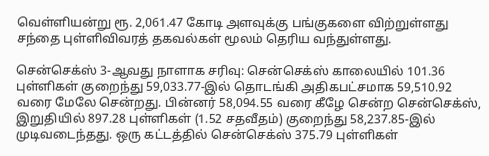வெள்ளியன்று ரூ. 2,061.47 கோடி அளவுக்கு பங்குகளை விற்றுள்ளது சந்தை புள்ளிவிவரத் தகவல்கள் மூலம் தெரிய வந்துள்ளது.

சென்செக்ஸ் 3-ஆவது நாளாக சரிவு: சென்செக்ஸ் காலையில் 101.36 புள்ளிகள் குறைந்து 59,033.77-இல் தொடங்கி அதிகபட்சமாக 59,510.92 வரை மேலே சென்றது. பின்னர் 58,094.55 வரை கீழே சென்ற சென்செக்ஸ், இறுதியில் 897.28 புள்ளிகள் (1.52 சதவீதம்) குறைந்து 58,237.85-இல் முடிவடைந்தது. ஒரு கட்டத்தில் சென்செக்ஸ் 375.79 புள்ளிகள்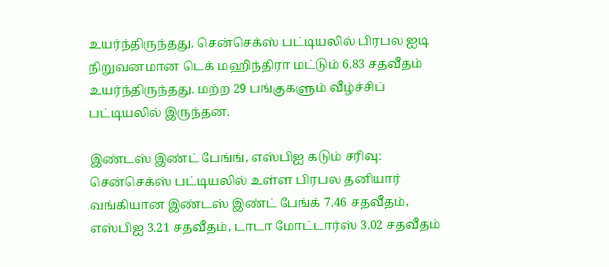உயர்ந்திருந்தது. சென்செக்ஸ் பட்டியலில் பிரபல ஐடி நிறுவனமான டெக் மஹிந்திரா மட்டும் 6.83 சதவீதம் உயர்ந்திருந்தது. மற்ற 29 பங்குகளும் வீழ்ச்சிப் பட்டியலில் இருந்தன.

இண்டஸ் இண்ட் பேங்ங், எஸ்பிஐ கடும் சரிவு: சென்செக்ஸ் பட்டியலில் உள்ள பிரபல தனியார் வங்கியான இண்டஸ் இண்ட் பேங்க் 7.46 சதவீதம், எஸ்பிஐ 3.21 சதவீதம், டாடா மோட்டார்ஸ் 3.02 சதவீதம்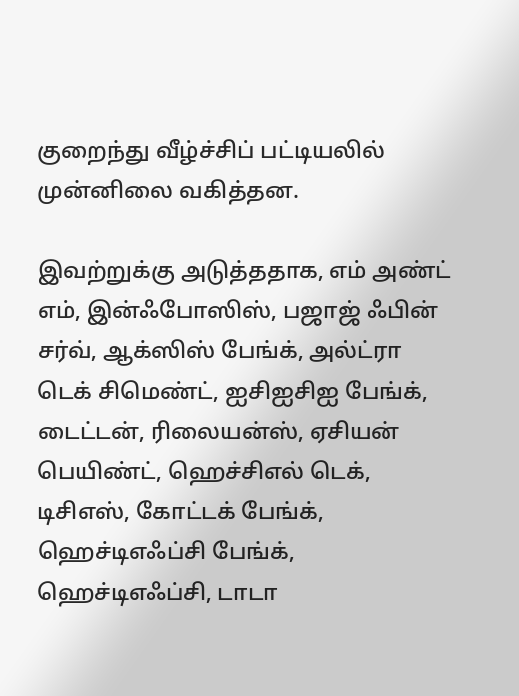குறைந்து வீழ்ச்சிப் பட்டியலில் முன்னிலை வகித்தன.

இவற்றுக்கு அடுத்ததாக, எம் அண்ட் எம், இன்ஃபோஸிஸ், பஜாஜ் ஃபின் சர்வ், ஆக்ஸிஸ் பேங்க், அல்ட்ரா டெக் சிமெண்ட், ஐசிஐசிஐ பேங்க், டைட்டன், ரிலையன்ஸ், ஏசியன் பெயிண்ட், ஹெச்சிஎல் டெக், டிசிஎஸ், கோட்டக் பேங்க், ஹெச்டிஎஃப்சி பேங்க், ஹெச்டிஎஃப்சி, டாடா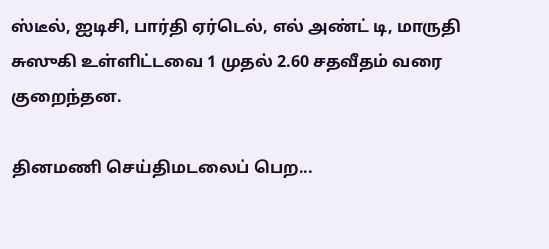ஸ்டீல், ஐடிசி, பார்தி ஏர்டெல், எல் அண்ட் டி, மாருதி சுஸுகி உள்ளிட்டவை 1 முதல் 2.60 சதவீதம் வரை குறைந்தன.

தினமணி செய்திமடலைப் பெற...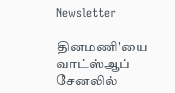Newsletter

தினமணி'யை வாட்ஸ்ஆப் சேனலில்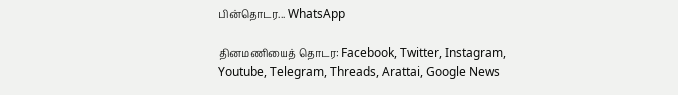பின்தொடர... WhatsApp

தினமணியைத் தொடர: Facebook, Twitter, Instagram, Youtube, Telegram, Threads, Arattai, Google News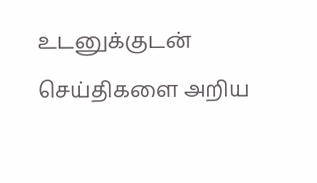உடனுக்குடன் செய்திகளை அறிய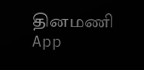தினமணி App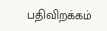பதிவிறக்கம்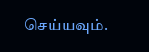செய்யவும்.